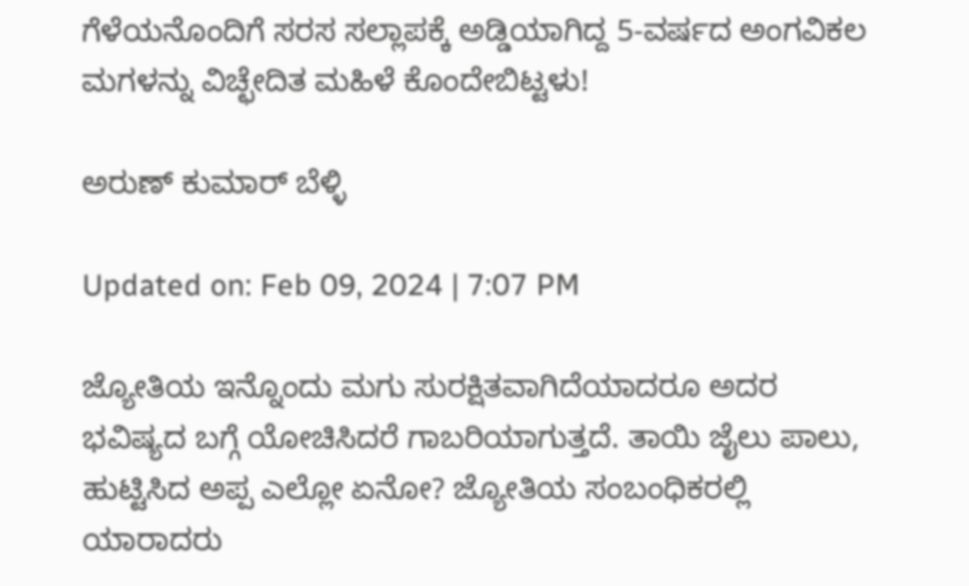ಗೆಳೆಯನೊಂದಿಗೆ ಸರಸ ಸಲ್ಲಾಪಕ್ಕೆ ಅಡ್ಡಿಯಾಗಿದ್ದ 5-ವರ್ಷದ ಅಂಗವಿಕಲ ಮಗಳನ್ನು ವಿಚ್ಛೇದಿತ ಮಹಿಳೆ ಕೊಂದೇಬಿಟ್ಟಳು!

ಅರುಣ್ ಕುಮಾರ್ ಬೆಳ್ಳಿ

Updated on: Feb 09, 2024 | 7:07 PM

ಜ್ಯೋತಿಯ ಇನ್ನೊಂದು ಮಗು ಸುರಕ್ಷಿತವಾಗಿದೆಯಾದರೂ ಅದರ ಭವಿಷ್ಯದ ಬಗ್ಗೆ ಯೋಚಿಸಿದರೆ ಗಾಬರಿಯಾಗುತ್ತದೆ. ತಾಯಿ ಜೈಲು ಪಾಲು, ಹುಟ್ಟಿಸಿದ ಅಪ್ಪ ಎಲ್ಲೋ ಏನೋ? ಜ್ಯೋತಿಯ ಸಂಬಂಧಿಕರಲ್ಲಿ ಯಾರಾದರು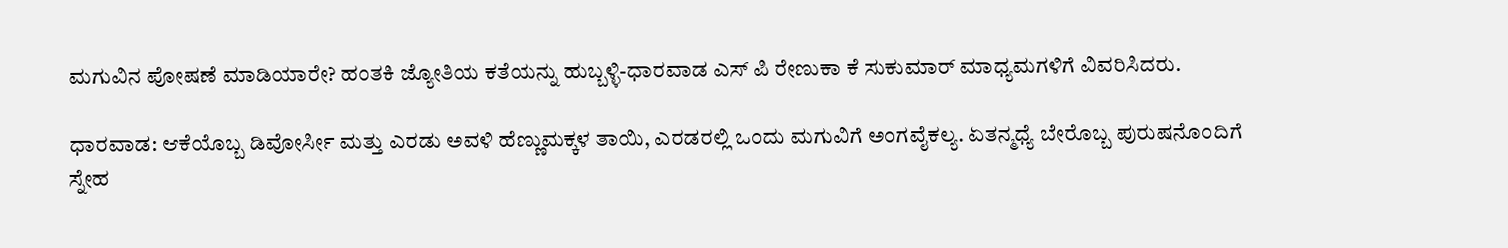ಮಗುವಿನ ಪೋಷಣೆ ಮಾಡಿಯಾರೇ? ಹಂತಕಿ ಜ್ಯೋತಿಯ ಕತೆಯನ್ನು ಹುಬ್ಬಳ್ಳಿ-ಧಾರವಾಡ ಎಸ್ ಪಿ ರೇಣುಕಾ ಕೆ ಸುಕುಮಾರ್ ಮಾಧ್ಯಮಗಳಿಗೆ ವಿವರಿಸಿದರು.

ಧಾರವಾಡ: ಆಕೆಯೊಬ್ಬ ಡಿವೋರ್ಸೀ ಮತ್ತು ಎರಡು ಅವಳಿ ಹೆಣ್ಣುಮಕ್ಕಳ ತಾಯಿ, ಎರಡರಲ್ಲಿ ಒಂದು ಮಗುವಿಗೆ ಅಂಗವೈಕಲ್ಯ. ಏತನ್ಮಧ್ಯೆ ಬೇರೊಬ್ಬ ಪುರುಷನೊಂದಿಗೆ ಸ್ನೇಹ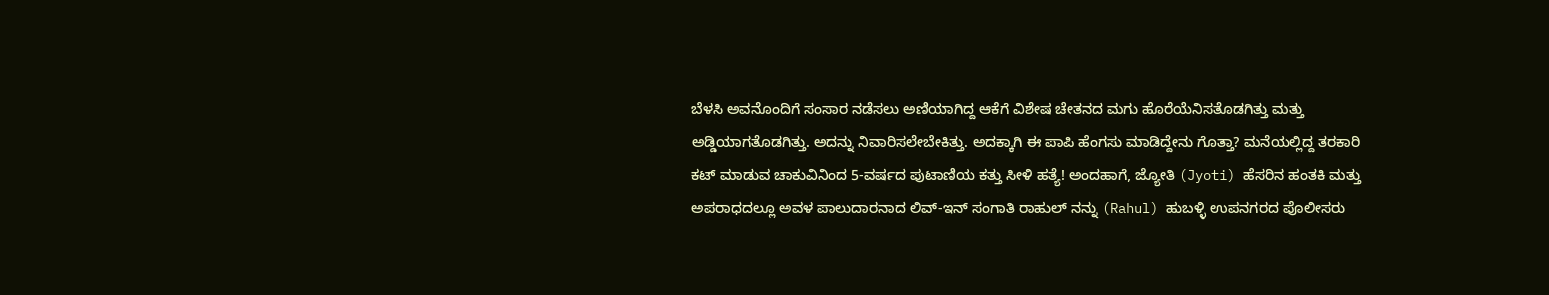ಬೆಳಸಿ ಅವನೊಂದಿಗೆ ಸಂಸಾರ ನಡೆಸಲು ಅಣಿಯಾಗಿದ್ದ ಆಕೆಗೆ ವಿಶೇಷ ಚೇತನದ ಮಗು ಹೊರೆಯೆನಿಸತೊಡಗಿತ್ತು ಮತ್ತು ಅಡ್ಡಿಯಾಗತೊಡಗಿತ್ತು. ಅದನ್ನು ನಿವಾರಿಸಲೇಬೇಕಿತ್ತು. ಅದಕ್ಕಾಗಿ ಈ ಪಾಪಿ ಹೆಂಗಸು ಮಾಡಿದ್ದೇನು ಗೊತ್ತಾ? ಮನೆಯಲ್ಲಿದ್ದ ತರಕಾರಿ ಕಟ್ ಮಾಡುವ ಚಾಕುವಿನಿಂದ 5-ವರ್ಷದ ಪುಟಾಣಿಯ ಕತ್ತು ಸೀಳಿ ಹತ್ಯೆ! ಅಂದಹಾಗೆ, ಜ್ಯೋತಿ (Jyoti) ಹೆಸರಿನ ಹಂತಕಿ ಮತ್ತು ಅಪರಾಧದಲ್ಲೂ ಅವಳ ಪಾಲುದಾರನಾದ ಲಿವ್-ಇನ್ ಸಂಗಾತಿ ರಾಹುಲ್ ನನ್ನು (Rahul) ಹುಬಳ್ಳಿ ಉಪನಗರದ ಪೊಲೀಸರು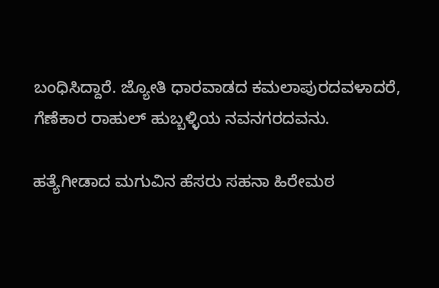ಬಂಧಿಸಿದ್ದಾರೆ. ಜ್ಯೋತಿ ಧಾರವಾಡದ ಕಮಲಾಪುರದವಳಾದರೆ, ಗೆಣೆಕಾರ ರಾಹುಲ್ ಹುಬ್ಬಳ್ಳಿಯ ನವನಗರದವನು.

ಹತ್ಯೆಗೀಡಾದ ಮಗುವಿನ ಹೆಸರು ಸಹನಾ ಹಿರೇಮಠ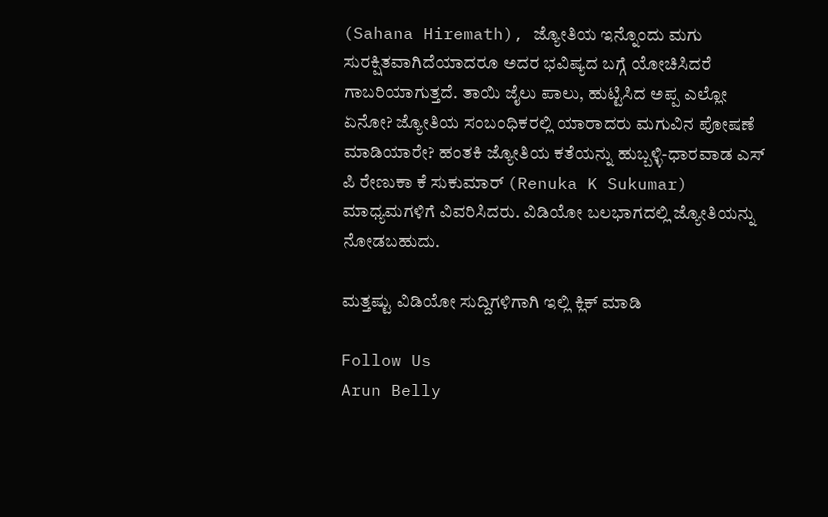(Sahana Hiremath), ಜ್ಯೋತಿಯ ಇನ್ನೊಂದು ಮಗು ಸುರಕ್ಷಿತವಾಗಿದೆಯಾದರೂ ಅದರ ಭವಿಷ್ಯದ ಬಗ್ಗೆ ಯೋಚಿಸಿದರೆ ಗಾಬರಿಯಾಗುತ್ತದೆ. ತಾಯಿ ಜೈಲು ಪಾಲು, ಹುಟ್ಟಿಸಿದ ಅಪ್ಪ ಎಲ್ಲೋ ಏನೋ? ಜ್ಯೋತಿಯ ಸಂಬಂಧಿಕರಲ್ಲಿ ಯಾರಾದರು ಮಗುವಿನ ಪೋಷಣೆ ಮಾಡಿಯಾರೇ? ಹಂತಕಿ ಜ್ಯೋತಿಯ ಕತೆಯನ್ನು ಹುಬ್ಬಳ್ಳಿ-ಧಾರವಾಡ ಎಸ್ ಪಿ ರೇಣುಕಾ ಕೆ ಸುಕುಮಾರ್ (Renuka K Sukumar) ಮಾಧ್ಯಮಗಳಿಗೆ ವಿವರಿಸಿದರು. ವಿಡಿಯೋ ಬಲಭಾಗದಲ್ಲಿ ಜ್ಯೋತಿಯನ್ನು ನೋಡಬಹುದು.

ಮತ್ತಷ್ಟು ವಿಡಿಯೋ ಸುದ್ದಿಗಳಿಗಾಗಿ ಇಲ್ಲಿ ಕ್ಲಿಕ್ ಮಾಡಿ

Follow Us
Arun Belly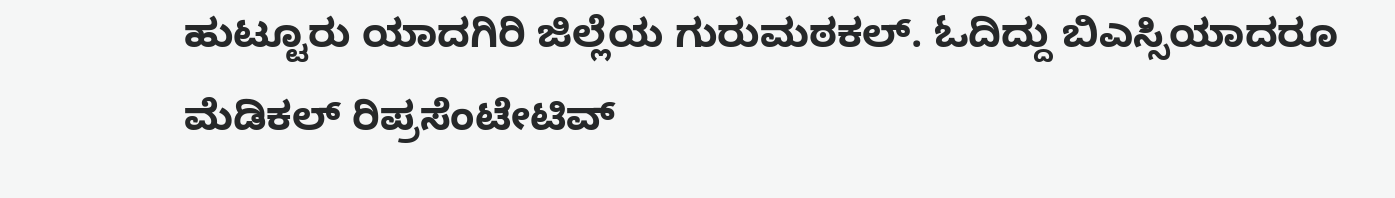ಹುಟ್ಟೂರು ಯಾದಗಿರಿ ಜಿಲ್ಲೆಯ ಗುರುಮಠಕಲ್. ಓದಿದ್ದು ಬಿಎಸ್ಸಿಯಾದರೂ ಮೆಡಿಕಲ್ ರಿಪ್ರಸೆಂಟೇಟಿವ್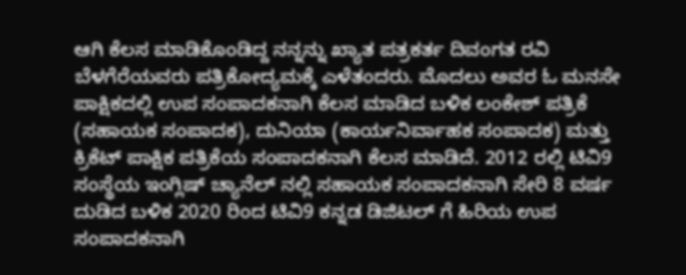ಆಗಿ ಕೆಲಸ ಮಾಡಿಕೊಂಡಿದ್ದ ನನ್ನನ್ನು ಖ್ಯಾತ ಪತ್ರಕರ್ತ ದಿವಂಗತ ರವಿ ಬೆಳಗೆರೆಯವರು ಪತ್ರಿಕೋದ್ಯಮಕ್ಕೆ ಎಳೆತಂದರು. ಮೊದಲು ಅವರ ಓ ಮನಸೇ ಪಾಕ್ಷಿಕದಲ್ಲಿ ಉಪ ಸಂಪಾದಕನಾಗಿ ಕೆಲಸ ಮಾಡಿದ ಬಳಿಕ ಲಂಕೇಶ್ ಪತ್ರಿಕೆ (ಸಹಾಯಕ ಸಂಪಾದಕ), ದುನಿಯಾ (ಕಾರ್ಯನಿರ್ವಾಹಕ ಸಂಪಾದಕ) ಮತ್ತು ಕ್ರಿಕೆಟ್ ಪಾಕ್ಷಿಕ ಪತ್ರಿಕೆಯ ಸಂಪಾದಕನಾಗಿ ಕೆಲಸ ಮಾಡಿದೆ. 2012 ರಲ್ಲಿ ಟಿವಿ9 ಸಂಸ್ಥೆಯ ಇಂಗ್ಲಿಷ್ ಚ್ಯಾನೆಲ್ ನಲ್ಲಿ ಸಹಾಯಕ ಸಂಪಾದಕನಾಗಿ ಸೇರಿ 8 ವರ್ಷ ದುಡಿದ ಬಳಿಕ 2020 ರಿಂದ ಟಿವಿ9 ಕನ್ನಡ ಡಿಜಿಟಲ್ ಗೆ ಹಿರಿಯ ಉಪ ಸಂಪಾದಕನಾಗಿ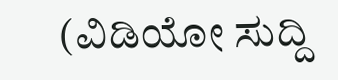(ವಿಡಿಯೋ ಸುದ್ದಿ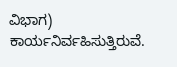ವಿಭಾಗ) ಕಾರ್ಯನಿರ್ವಹಿಸುತ್ತಿರುವೆ.